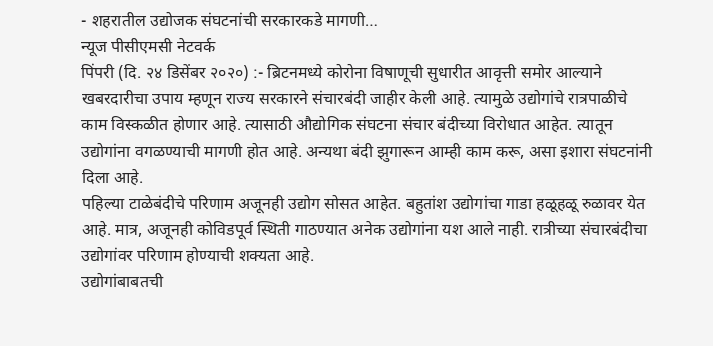- शहरातील उद्योजक संघटनांची सरकारकडे मागणी…
न्यूज पीसीएमसी नेटवर्क
पिंपरी (दि. २४ डिसेंबर २०२०) :- ब्रिटनमध्ये कोरोना विषाणूची सुधारीत आवृत्ती समोर आल्याने खबरदारीचा उपाय म्हणून राज्य सरकारने संचारबंदी जाहीर केली आहे. त्यामुळे उद्योगांचे रात्रपाळीचे काम विस्कळीत होणार आहे. त्यासाठी औद्योगिक संघटना संचार बंदीच्या विरोधात आहेत. त्यातून उद्योगांना वगळण्याची मागणी होत आहे. अन्यथा बंदी झुगारून आम्ही काम करू, असा इशारा संघटनांनी दिला आहे.
पहिल्या टाळेबंदीचे परिणाम अजूनही उद्योग सोसत आहेत. बहुतांश उद्योगांचा गाडा हळूहळू रुळावर येत आहे. मात्र, अजूनही कोविडपूर्व स्थिती गाठण्यात अनेक उद्योगांना यश आले नाही. रात्रीच्या संचारबंदीचा उद्योगांवर परिणाम होण्याची शक्यता आहे.
उद्योगांबाबतची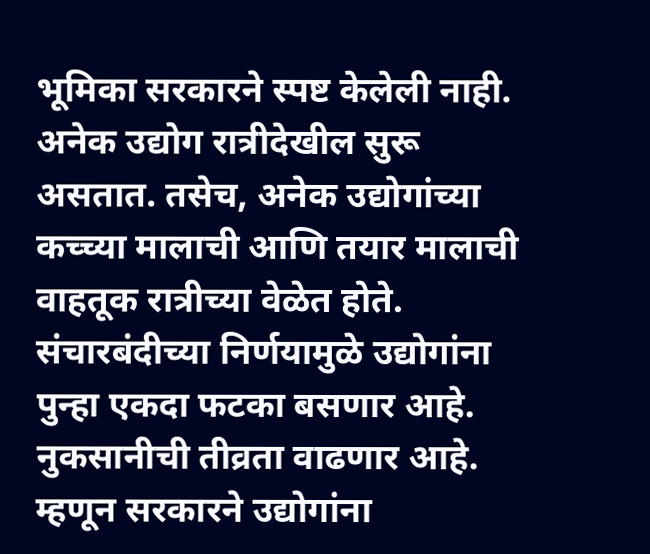भूमिका सरकारने स्पष्ट केलेली नाही. अनेक उद्योग रात्रीदेखील सुरू असतात. तसेच, अनेक उद्योगांच्या कच्च्या मालाची आणि तयार मालाची वाहतूक रात्रीच्या वेळेत होते. संचारबंदीच्या निर्णयामुळे उद्योगांना पुन्हा एकदा फटका बसणार आहे. नुकसानीची तीव्रता वाढणार आहे. म्हणून सरकारने उद्योगांना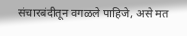संचारबंदीतून वगळले पाहिजे, असे मत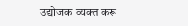उद्योजक व्यक्त करू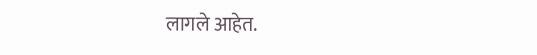लागले आहेत.